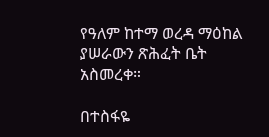የዓለም ከተማ ወረዳ ማዕከል ያሠራውን ጽሕፈት ቤት አስመረቀ።

በተስፋዬ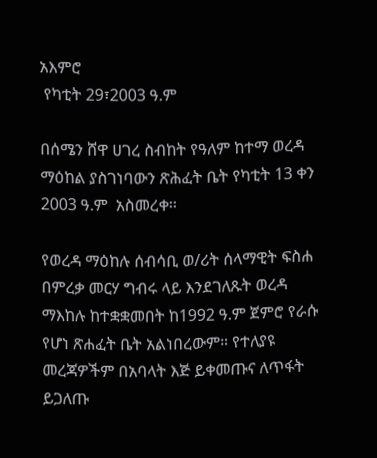አእምሮ
 የካቲት 29፣2003 ዓ.ም

በሰሜን ሸዋ ሀገረ ስብከት የዓለም ከተማ ወረዳ ማዕከል ያስገነባውን ጽሕፈት ቤት የካቲት 13 ቀን 2003 ዓ.ም  አስመረቀ፡፡

የወረዳ ማዕከሉ ሰብሳቢ ወ/ሪት ሰላማዊት ፍስሐ በምረቃ መርሃ ግብሩ ላይ እንደገለጹት ወረዳ ማእከሉ ከተቋቋመበት ከ1992 ዓ.ም ጀምሮ የራሱ የሆነ ጽሐፈት ቤት አልነበረውም። የተለያዩ መረጃዎችም በአባላት እጅ ይቀመጡና ለጥፋት ይጋለጡ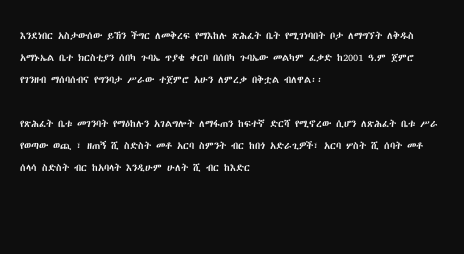እንደነበር አስታውሰው ይኸን ችግር ለመቅረፍ የማእከሉ ጽሕፈት ቤት የሚገነባበት ቦታ ለማግኘት ለቅዱስ አማኑኤል ቤተ ክርስቲያን ሰበካ ጉባኤ ጥያቄ ቀርቦ በሰበካ ጉባኤው መልካም ፈቃድ ከ2001 ዓ.ም ጀምሮ የገንዘብ ማሰባሰብና የግንባታ ሥራው ተጀምሮ አሁን ለምረቃ በቅቷል ብለዋል፡፡

የጽሕፈት ቤቱ መገንባት የማዕከሉን አገልግሎት ለማፋጠን ከፍተኛ ድርሻ የሚኖረው ሲሆን ለጽሕፈት ቤቱ ሥራ የወጣው ወጪ ፣ ዘጠኝ ሺ ስድስት መቶ አርባ ስምንት ብር ከበጎ አድራጊዎች፣ አርባ ሦስት ሺ ሰባት መቶ ሰላሳ ስድስት ብር ከአባላት እንዲሁም ሁለት ሺ ብር ከእድር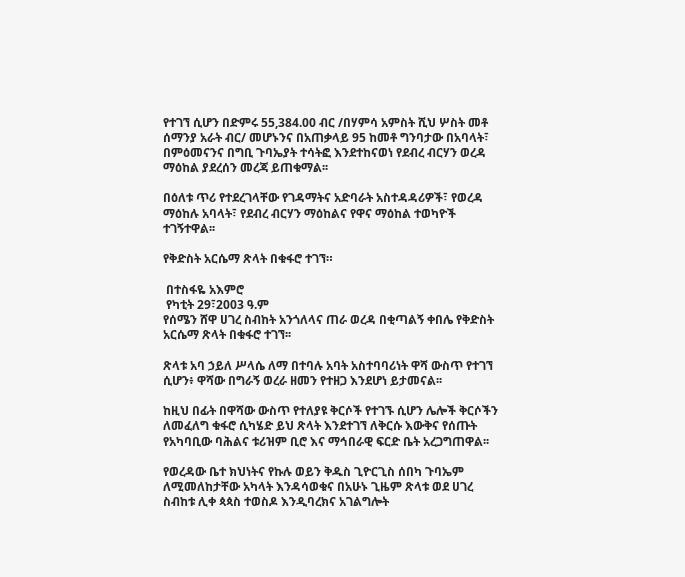የተገኘ ሲሆን በድምሩ 55,384.00 ብር /በሃምሳ አምስት ሺህ ሦስት መቶ ሰማንያ አራት ብር/ መሆኑንና በአጠቃላይ 95 ከመቶ ግንባታው በአባላት፣ በምዕመናንና በግቢ ጉባኤያት ተሳትፎ እንደተከናወነ የደብረ ብርሃን ወረዳ ማዕከል ያደረሰን መረጃ ይጠቁማል፡፡

በዕለቱ ጥሪ የተደረገላቸው የገዳማትና አድባራት አስተዳዳሪዎች፣ የወረዳ ማዕከሉ አባላት፣ የደብረ ብርሃን ማዕከልና የዋና ማዕከል ተወካዮች ተገኝተዋል፡፡

የቅድስት አርሴማ ጽላት በቁፋሮ ተገኘ።

 በተስፋዬ አእምሮ
 የካቲት 29፣2003 ዓ.ም
የሰሜን ሸዋ ሀገረ ስብከት አንጎለላና ጠራ ወረዳ በቂጣልኝ ቀበሌ የቅድስት አርሴማ ጽላት በቁፋሮ ተገኘ፡፡

ጽላቱ አባ ኃይለ ሥላሴ ለማ በተባሉ አባት አስተባባሪነት ዋሻ ውስጥ የተገኘ ሲሆን፥ ዋሻው በግራኝ ወረራ ዘመን የተዘጋ እንደሆነ ይታመናል፡፡

ከዚህ በፊት በዋሻው ውስጥ የተለያዩ ቅርሶች የተገኙ ሲሆን ሌሎች ቅርሶችን ለመፈለግ ቁፋሮ ሲካሄድ ይህ ጽላት እንደተገኘ ለቅርሱ እውቅና የሰጡት የአካባቢው ባሕልና ቱሪዝም ቢሮ እና ማኅበራዊ ፍርድ ቤት አረጋግጠዋል፡፡

የወረዳው ቤተ ክህነትና የኩሉ ወይን ቅዱስ ጊዮርጊስ ሰበካ ጉባኤም ለሚመለከታቸው አካላት እንዳሳወቁና በአሁኑ ጊዜም ጽላቱ ወደ ሀገረ ስብከቱ ሊቀ ጳጳስ ተወስዶ እንዲባረክና አገልግሎት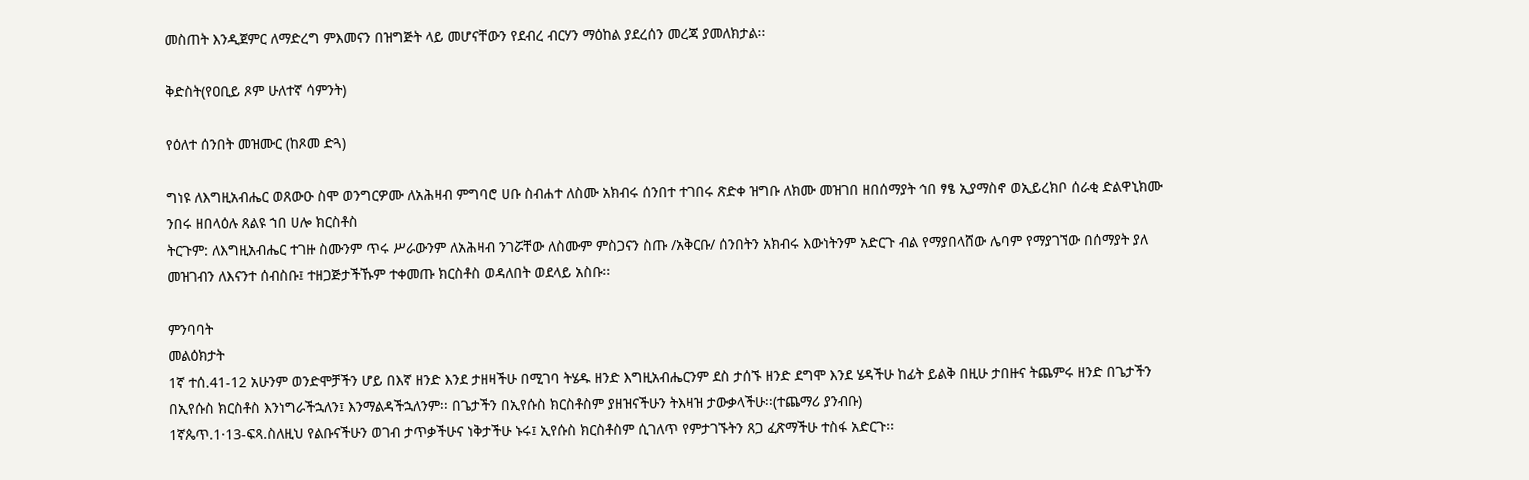መስጠት እንዲጀምር ለማድረግ ምእመናን በዝግጅት ላይ መሆናቸውን የደብረ ብርሃን ማዕከል ያደረሰን መረጃ ያመለክታል፡፡

ቅድስት(የዐቢይ ጾም ሁለተኛ ሳምንት)

የዕለተ ሰንበት መዝሙር (ከጾመ ድጓ)

ግነዩ ለእግዚአብሔር ወጸውዑ ስሞ ወንግርዎሙ ለአሕዛብ ምግባሮ ሀቡ ስብሐተ ለስሙ አክብሩ ሰንበተ ተገበሩ ጽድቀ ዝግቡ ለክሙ መዝገበ ዘበሰማያት ኅበ ፃፄ ኢያማስኖ ወኢይረክቦ ሰራቂ ድልዋኒክሙ ንበሩ ዘበላዕሉ ጸልዩ ኀበ ሀሎ ክርስቶስ
ትርጉም: ለእግዚአብሔር ተገዙ ስሙንም ጥሩ ሥራውንም ለአሕዛብ ንገሯቸው ለስሙም ምስጋናን ስጡ /አቅርቡ/ ሰንበትን አክብሩ እውነትንም አድርጉ ብል የማያበላሸው ሌባም የማያገኘው በሰማያት ያለ መዝገብን ለእናንተ ሰብስቡ፤ ተዘጋጅታችኹም ተቀመጡ ክርስቶስ ወዳለበት ወደላይ አስቡ፡፡

ምንባባት
መልዕክታት
1ኛ ተሰ.41-12 አሁንም ወንድሞቻችን ሆይ በእኛ ዘንድ እንደ ታዘዛችሁ በሚገባ ትሄዱ ዘንድ እግዚአብሔርንም ደስ ታሰኙ ዘንድ ደግሞ እንደ ሄዳችሁ ከፊት ይልቅ በዚሁ ታበዙና ትጨምሩ ዘንድ በጌታችን በኢየሱስ ክርስቶስ እንነግራችኋለን፤ እንማልዳችኋለንም፡፡ በጌታችን በኢየሱስ ክርስቶስም ያዘዝናችሁን ትእዛዝ ታውቃላችሁ፡፡(ተጨማሪ ያንብቡ)
1ኛጴጥ.1·13-ፍጻ.ስለዚህ የልቡናችሁን ወገብ ታጥቃችሁና ነቅታችሁ ኑሩ፤ ኢየሱስ ክርስቶስም ሲገለጥ የምታገኙትን ጸጋ ፈጽማችሁ ተስፋ አድርጉ፡፡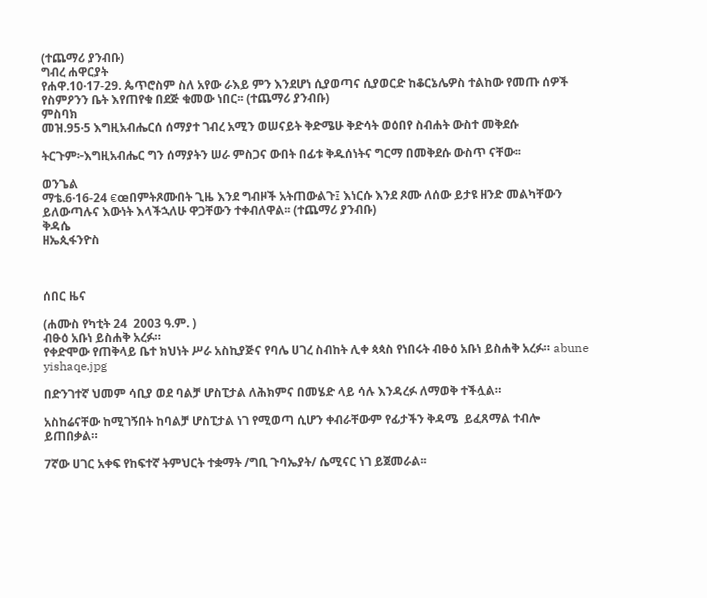(ተጨማሪ ያንብቡ)
ግብረ ሐዋርያት
የሐዋ.10·17-29. ጴጥሮስም ስለ አየው ራእይ ምን እንደሆነ ሲያወጣና ሲያወርድ ከቆርኔሌዎስ ተልከው የመጡ ሰዎች የስምዖንን ቤት እየጠየቁ በደጅ ቁመው ነበር፡፡ (ተጨማሪ ያንብቡ)
ምስባክ
መዝ.95·5 እግዚአብሔርሰ ሰማያተ ገብረ አሚን ወሠናይት ቅድሜሁ ቅድሳት ወዕበየ ስብሐት ውስተ መቅደሱ

ትርጉም፦እግዚአብሔር ግን ሰማያትን ሠራ ምስጋና ውበት በፊቱ ቅዱሰነትና ግርማ በመቅደሱ ውስጥ ናቸው፡፡

ወንጌል
ማቴ.6·16-24 €œበምትጾሙበት ጊዜ እንደ ግብዞች አትጠውልጉ፤ እነርሱ እንደ ጾሙ ለሰው ይታዩ ዘንድ መልካቸውን ይለውጣሉና እውነት እላችኋለሁ ዋጋቸውን ተቀብለዋል፡፡ (ተጨማሪ ያንብቡ)
ቅዳሴ
ዘኤጲፋንዮስ



ሰበር ዜና

(ሐሙስ የካቲት 24  2003 ዓ.ም. )
ብፁዕ አቡነ ይስሐቅ አረፉ።
የቀድሞው የጠቅላይ ቤተ ክህነት ሥራ አስኪያጅና የባሌ ሀገረ ስብከት ሊቀ ጳጳስ የነበሩት ብፁዕ አቡነ ይስሐቅ አረፉ። abune yishaqe.jpg

በድንገተኛ ህመም ሳቢያ ወደ ባልቻ ሆስፒታል ለሕክምና በመሄድ ላይ ሳሉ እንዳረፉ ለማወቅ ተችሏል።

አስከሬናቸው ከሚገኝበት ከባልቻ ሆስፒታል ነገ የሚወጣ ሲሆን ቀብራቸውም የፊታችን ቅዳሜ  ይፈጸማል ተብሎ ይጠበቃል።

7ኛው ሀገር አቀፍ የከፍተኛ ትምህርት ተቋማት /ግቢ ጉባኤያት/ ሴሚናር ነገ ይጀመራል፡፡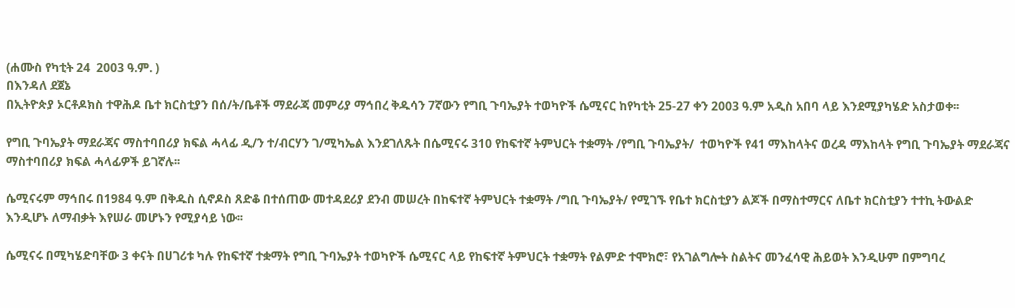(ሐሙስ የካቲት 24  2003 ዓ.ም. )
በእንዳለ ደጀኔ
በኢትዮጵያ ኦርቶዶክስ ተዋሕዶ ቤተ ክርስቲያን በሰ/ት/ቤቶች ማደራጃ መምሪያ ማኅበረ ቅዱሳን 7ኛውን የግቢ ጉባኤያት ተወካዮች ሴሚናር ከየካቲት 25-27 ቀን 2003 ዓ.ም አዲስ አበባ ላይ እንደሚያካሄድ አስታወቀ፡፡

የግቢ ጉባኤያት ማደራጃና ማስተባበሪያ ክፍል ሓላፊ ዲ/ን ተ/ብርሃን ገ/ሚካኤል እንደገለጹት በሴሚናሩ 310 የከፍተኛ ትምህርት ተቋማት /የግቢ ጉባኤያት/  ተወካዮች የ41 ማእከላትና ወረዳ ማእከላት የግቢ ጉባኤያት ማደራጃና ማስተባበሪያ ክፍል ሓላፊዎች ይገኛሉ፡፡

ሴሚናሩም ማኅበሩ በ1984 ዓ.ም በቅዱስ ሲኖዶስ ጸድቆ በተሰጠው መተዳደሪያ ደንብ መሠረት በከፍተኛ ትምህርት ተቋማት /ግቢ ጉባኤያት/ የሚገኙ የቤተ ክርስቲያን ልጆች በማስተማርና ለቤተ ክርስቲያን ተተኪ ትውልድ እንዲሆኑ ለማብቃት እየሠራ መሆኑን የሚያሳይ ነው፡፡

ሴሚናሩ በሚካሄድባቸው 3 ቀናት በሀገሪቱ ካሉ የከፍተኛ ተቋማት የግቢ ጉባኤያት ተወካዮች ሴሚናር ላይ የከፍተኛ ትምህርት ተቋማት የልምድ ተሞክሮ፣ የአገልግሎት ስልትና መንፈሳዊ ሕይወት እንዲሁም በምግባረ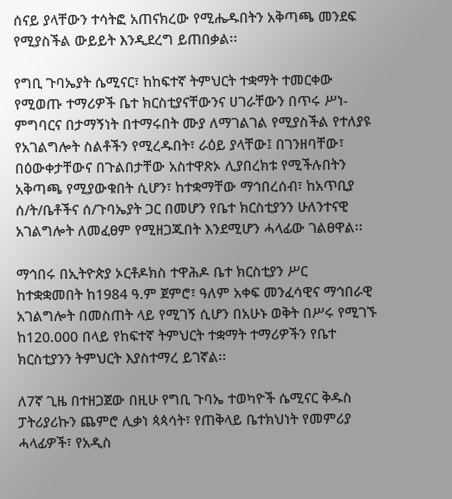ሰናይ ያላቸውን ተሳትፎ አጠናክረው የሚሔዱበትን አቅጣጫ መንደፍ የሚያስችል ውይይት እንዲደረግ ይጠበቃል፡፡

የግቢ ጉባኤያት ሴሚናር፣ ከከፍተኛ ትምህርት ተቋማት ተመርቀው የሚወጡ ተማሪዎች ቤተ ክርስቲያናቸውንና ሀገራቸውን በጥሩ ሥነ-ምግባርና በታማኝነት በተማሩበት ሙያ ለማገልገል የሚያስችል የተለያዩ የአገልግሎት ስልቶችን የሚረዱበት፣ ራዕይ ያላቸው፤ በገንዘባቸው፣ በዕውቀታቸውና በጉልበታቸው አስተዋጽኦ ሊያበረክቱ የሚችሉበትን አቅጣጫ የሚያውቁበት ሲሆን፣ ከተቋማቸው ማኅበረሰብ፣ ከአጥቢያ ሰ/ት/ቤቶችና ሰ/ጉባኤያት ጋር በመሆን የቤተ ክርስቲያንን ሁለንተናዊ አገልግሎት ለመፈፀም የሚዘጋጁበት እንደሚሆን ሓላፊው ገልፀዋል፡፡

ማኅበሩ በኢትዮጵያ ኦርቶዶክስ ተዋሕዶ ቤተ ክርስቲያን ሥር ከተቋቋመበት ከ1984 ዓ.ም ጀምሮ፣ ዓለም አቀፍ መንፈሳዊና ማኅበራዊ አገልግሎት በመስጠት ላይ የሚገኝ ሲሆን በአሁኑ ወቅት በሥሩ የሚገኙ ከ120.000 በላይ የከፍተኛ ትምህርት ተቋማት ተማሪዎችን የቤተ ክርስቲያንን ትምህርት እያስተማረ ይገኛል፡፡

ለ7ኛ ጊዜ በተዘጋጀው በዚሁ የግቢ ጉባኤ ተወካዮች ሴሚናር ቅዱስ ፓትሪያሪኩን ጨምሮ ሊቃነ ጳጳሳት፣ የጠቅላይ ቤተክህነት የመምሪያ ሓላፊዎች፣ የአዲስ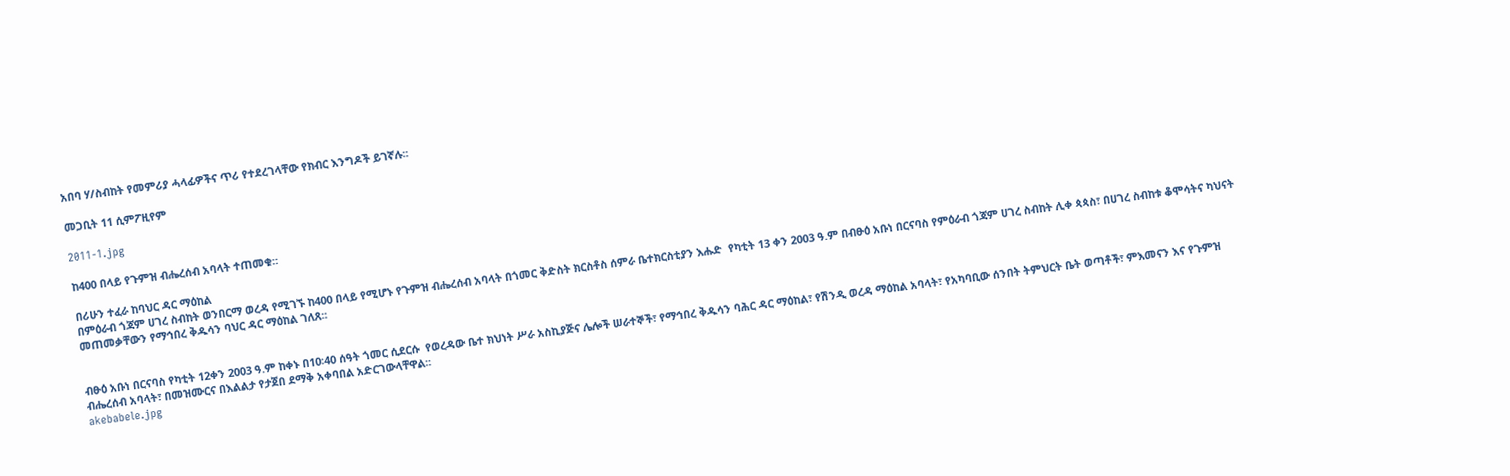አበባ ሃ/ስብከት የመምሪያ ሓላፊዎችና ጥሪ የተደረገላቸው የክብር እንግዶች ይገኛሉ፡፡

መጋቢት 11 ሲምፖዚየም

2011-1.jpg

ከ400 በላይ የጉምዝ ብሔረሰብ አባላት ተጠመቁ።

በሪሁን ተፈራ ከባህር ዳር ማዕከል
በምዕራብ ጎጃም ሀገረ ስብከት ወንበርማ ወረዳ የሚገኙ ከ400 በላይ የሚሆኑ የጉምዝ ብሔረሰብ አባላት በጎመር ቅድስት ክርስቶስ ሰምራ ቤተክርስቲያን እሑድ  የካቲት 13 ቀን 2003 ዓ.ም በብፁዕ አቡነ በርናባስ የምዕራብ ጎጃም ሀገረ ስብከት ሊቀ ጳጳስ፣ በሀገረ ስብከቱ ቆሞሳትና ካህናት መጠመቃቸውን የማኅበረ ቅዱሳን ባህር ዳር ማዕከል ገለጸ፡፡


ብፁዕ አቡነ በርናባስ የካቲት 12ቀን 2003 ዓ.ም ከቀኑ በ10፡40 ሰዓት ጎመር ሲደርሱ  የወረዳው ቤተ ክህነት ሥራ አስኪያጅና ሌሎች ሠራተኞች፣ የማኅበረ ቅዱሳን ባሕር ዳር ማዕከል፣ የሽንዲ ወረዳ ማዕከል አባላት፣ የአካባቢው ሰንበት ትምህርት ቤት ወጣቶች፣ ምእመናን እና የጉምዝ ብሔረሰብ አባላት፣ በመዝሙርና በእልልታ የታጀበ ደማቅ አቀባበል አድርገውላቸዋል፡፡
akebabele.jpg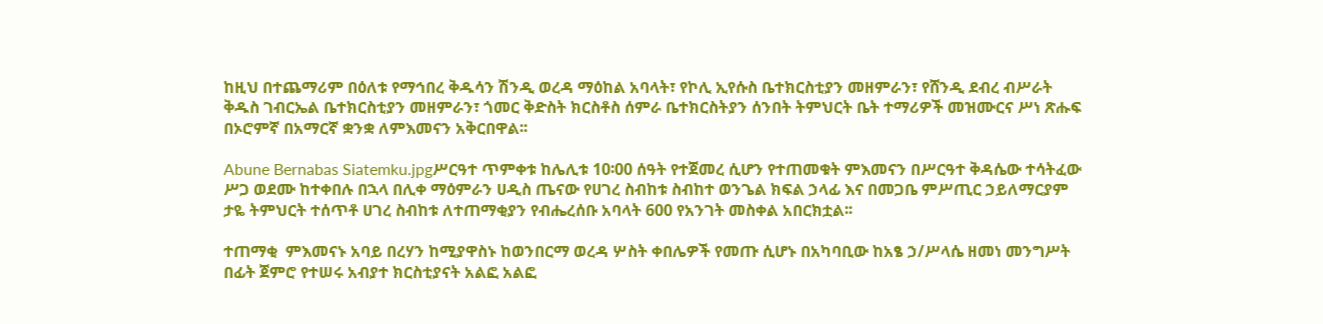ከዚህ በተጨማሪም በዕለቱ የማኅበረ ቅዱሳን ሽንዲ ወረዳ ማዕከል አባላት፣ የኮሊ ኢየሱስ ቤተክርስቲያን መዘምራን፣ የሸንዲ ደብረ ብሥራት ቅዱስ ገብርኤል ቤተክርስቲያን መዘምራን፣ ጎመር ቅድስት ክርስቶስ ሰምራ ቤተክርስትያን ሰንበት ትምህርት ቤት ተማሪዎች መዝሙርና ሥነ ጽሑፍ በኦሮምኛ በአማርኛ ቋንቋ ለምእመናን አቅርበዋል፡፡

Abune Bernabas Siatemku.jpgሥርዓተ ጥምቀቱ ከሌሊቱ 10፡00 ሰዓት የተጀመረ ሲሆን የተጠመቁት ምእመናን በሥርዓተ ቅዳሴው ተሳትፈው ሥጋ ወደሙ ከተቀበሉ በኋላ በሊቀ ማዕምራን ሀዲስ ጤናው የሀገረ ስብከቱ ስብከተ ወንጌል ክፍል ኃላፊ እና በመጋቤ ምሥጢር ኃይለማርያም ታዬ ትምህርት ተሰጥቶ ሀገረ ስብከቱ ለተጠማቂያን የብሔረሰቡ አባላት 600 የአንገት መስቀል አበርክቷል፡፡

ተጠማቂ  ምእመናኑ አባይ በረሃን ከሚያዋስኑ ከወንበርማ ወረዳ ሦስት ቀበሌዎች የመጡ ሲሆኑ በአካባቢው ከአፄ ኃ/ሥላሴ ዘመነ መንግሥት በፊት ጀምሮ የተሠሩ አብያተ ክርስቲያናት አልፎ አልፎ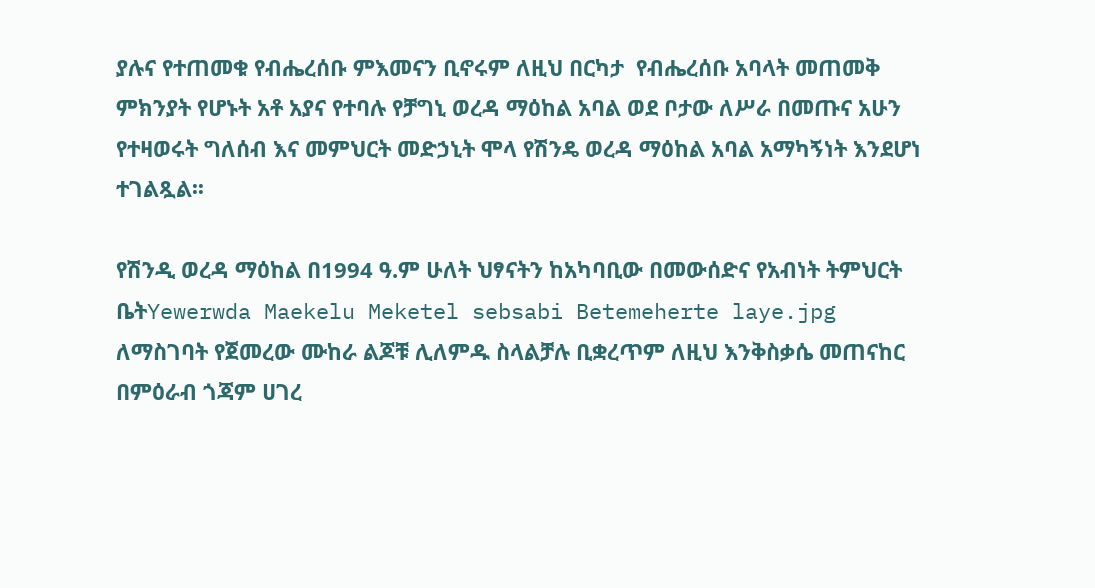ያሉና የተጠመቁ የብሔረሰቡ ምእመናን ቢኖሩም ለዚህ በርካታ  የብሔረሰቡ አባላት መጠመቅ ምክንያት የሆኑት አቶ አያና የተባሉ የቻግኒ ወረዳ ማዕከል አባል ወደ ቦታው ለሥራ በመጡና አሁን የተዛወሩት ግለሰብ እና መምህርት መድኃኒት ሞላ የሽንዴ ወረዳ ማዕከል አባል አማካኝነት እንደሆነ ተገልጿል፡፡

የሽንዲ ወረዳ ማዕከል በ1994 ዓ.ም ሁለት ህፃናትን ከአካባቢው በመውሰድና የአብነት ትምህርት ቤትYewerwda Maekelu Meketel sebsabi Betemeherte laye.jpg ለማስገባት የጀመረው ሙከራ ልጆቹ ሊለምዱ ስላልቻሉ ቢቋረጥም ለዚህ እንቅስቃሴ መጠናከር በምዕራብ ጎጃም ሀገረ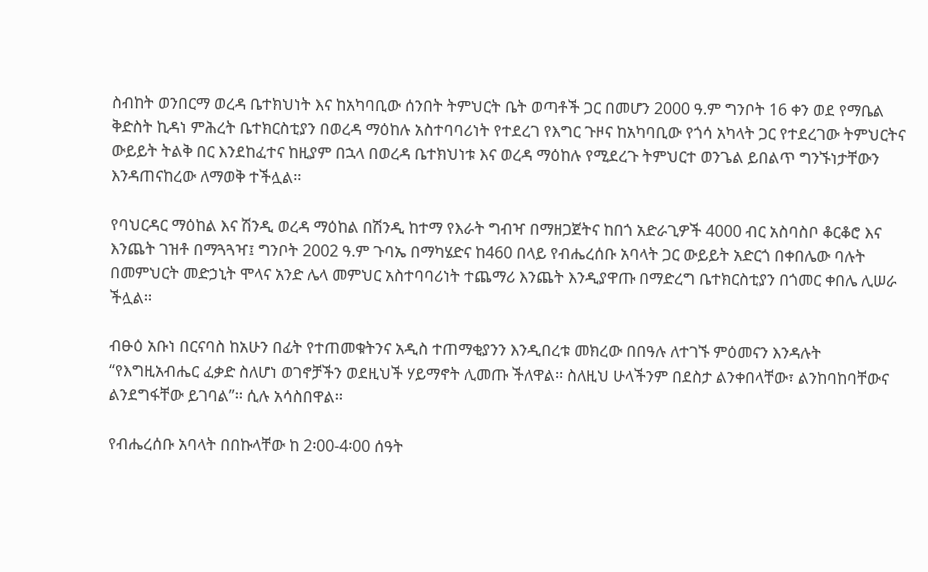ስብከት ወንበርማ ወረዳ ቤተክህነት እና ከአካባቢው ሰንበት ትምህርት ቤት ወጣቶች ጋር በመሆን 2000 ዓ.ም ግንቦት 16 ቀን ወደ የማቤል ቅድስት ኪዳነ ምሕረት ቤተክርስቲያን በወረዳ ማዕከሉ አስተባባሪነት የተደረገ የእግር ጉዞና ከአካባቢው የጎሳ አካላት ጋር የተደረገው ትምህርትና ውይይት ትልቅ በር እንደከፈተና ከዚያም በኋላ በወረዳ ቤተክህነቱ እና ወረዳ ማዕከሉ የሚደረጉ ትምህርተ ወንጌል ይበልጥ ግንኙነታቸውን እንዳጠናከረው ለማወቅ ተችሏል፡፡

የባህርዳር ማዕከል እና ሽንዲ ወረዳ ማዕከል በሽንዲ ከተማ የእራት ግብዣ በማዘጋጀትና ከበጎ አድራጊዎች 4000 ብር አስባስቦ ቆርቆሮ እና እንጨት ገዝቶ በማጓጓዣ፤ ግንቦት 2002 ዓ.ም ጉባኤ በማካሄድና ከ460 በላይ የብሔረሰቡ አባላት ጋር ውይይት አድርጎ በቀበሌው ባሉት በመምህርት መድኃኒት ሞላና አንድ ሌላ መምህር አስተባባሪነት ተጨማሪ እንጨት እንዲያዋጡ በማድረግ ቤተክርስቲያን በጎመር ቀበሌ ሊሠራ ችሏል፡፡

ብፁዕ አቡነ በርናባስ ከአሁን በፊት የተጠመቁትንና አዲስ ተጠማቂያንን እንዲበረቱ መክረው በበዓሉ ለተገኙ ምዕመናን እንዳሉት “የእግዚአብሔር ፈቃድ ስለሆነ ወገኖቻችን ወደዚህች ሃይማኖት ሊመጡ ችለዋል፡፡ ስለዚህ ሁላችንም በደስታ ልንቀበላቸው፣ ልንከባከባቸውና ልንደግፋቸው ይገባል”፡፡ ሲሉ አሳስበዋል፡፡

የብሔረሰቡ አባላት በበኩላቸው ከ 2፡00-4፡00 ሰዓት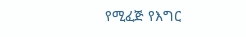የሚፈጅ የእግር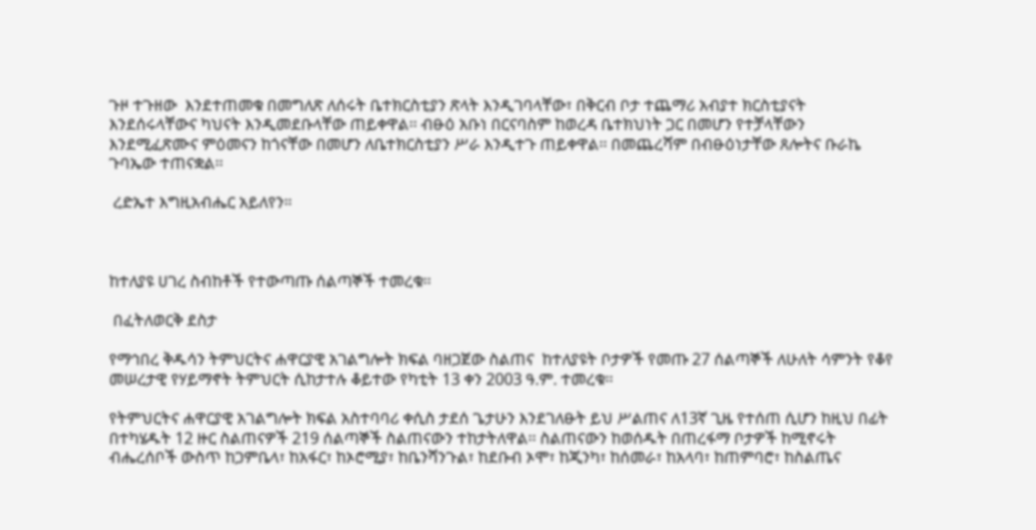ጉዞ ተጉዘው  እንደተጠመቁ በመግለጽ ለሰሩት ቤተክርስቲያን ጽላት እንዲገባላቸው፣ በቅርብ ቦታ ተጨማሪ አብያተ ክርስቲያናት እንደሰሩላቸውና ካህናት እንዲመደቡላቸው ጠይቀዋል፡፡ ብፁዕ አቡነ በርናባስም ከወረዳ ቤተክህነት ጋር በመሆን የተቻላቸውን እንደሚፈጽሙና ምዕመናን ከጎናቸው በመሆን ለቤተክርስቲያን ሥራ እንዲተጉ ጠይቀዋል፡፡ በመጨረሻም በብፁዕነታቸው ጸሎትና ቡራኬ ጉባኤው ተጠናቋል፡፡

 ረድኤተ እግዚአብሔር አይለየን።



ከተለያዩ ሀገረ ስብከቶች የተውጣጡ ሰልጣኞች ተመረቁ፡፡

 በፈትለወርቅ ደስታ

የማኅበረ ቅዱሳን ትምህርትና ሐዋርያዊ አገልግሎት ክፍል ባዘጋጀው ስልጠና  ከተለያዩት ቦታዎች የመጡ 27 ሰልጣኞች ለሁለት ሳምንት የቆየ መሠረታዊ የሃይማኖት ትምህርት ሲከታተሉ ቆይተው የካቲት 13 ቀን 2003 ዓ.ም. ተመረቁ፡፡

የትምህርትና ሐዋርያዊ አገልግሎት ክፍል አስተባባሪ ቀሲስ ታደሰ ጌታሁን እንደገለፁት ይህ ሥልጠና ለ13ኛ ጊዜ የተሰጠ ሲሆን ከዚህ በፊት በተካሄዱት 12 ዙር ስልጠናዎች 219 ሰልጣኞች ስልጠናውን ተከታትለዋል፡፡ ስልጠናውን ከወሰዱት በጠረፋማ ቦታዎች ከሚኖሩት ብሔረሰቦች ውስጥ ከጋምቤላ፣ ከአፋር፣ ከኦሮሚያ፣ ከቤንሻንጉል፣ ከደቡብ ኦሞ፣ ከጂንካ፣ ከሰመራ፣ ከአላባ፣ ከጠምባሮ፣ ከስልጤና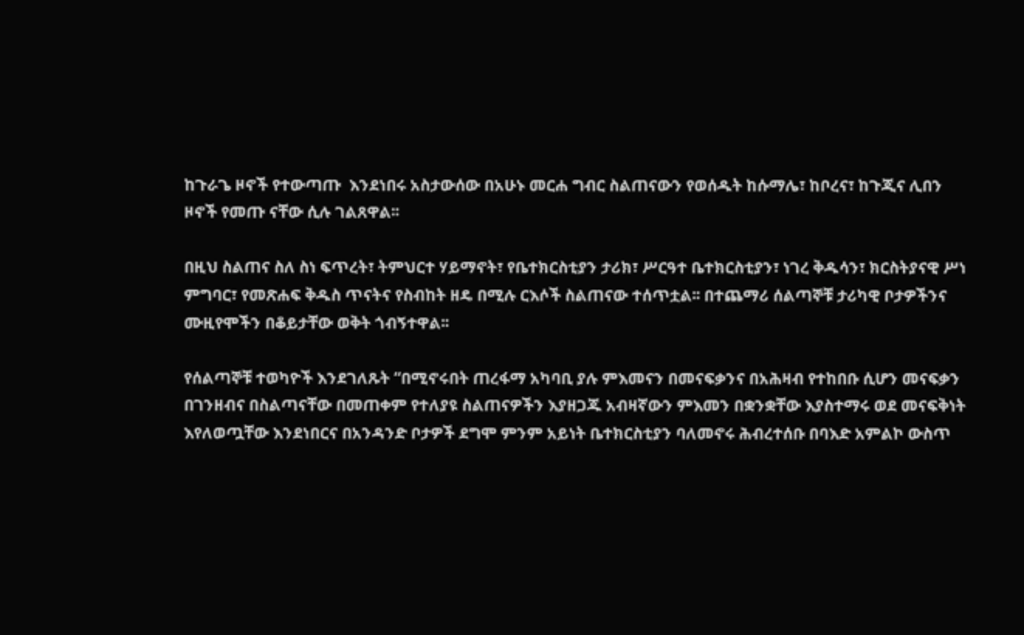ከጉራጌ ዞኖች የተውጣጡ  እንደነበሩ አስታውሰው በአሁኑ መርሐ ግብር ስልጠናውን የወሰዱት ከሱማሌ፣ ከቦረና፣ ከጉጂና ሊበን ዞኖች የመጡ ናቸው ሲሉ ገልጸዋል፡፡

በዚህ ስልጠና ስለ ስነ ፍጥረት፣ ትምህርተ ሃይማኖት፣ የቤተክርስቲያን ታሪክ፣ ሥርዓተ ቤተክርስቲያን፣ ነገረ ቅዱሳን፣ ክርስትያናዊ ሥነ ምግባር፣ የመጽሐፍ ቅዱስ ጥናትና የስብከት ዘዴ በሚሉ ርእሶች ስልጠናው ተሰጥቷል፡፡ በተጨማሪ ሰልጣኞቹ ታሪካዊ ቦታዎችንና ሙዚየሞችን በቆይታቸው ወቅት ጎብኝተዋል፡፡

የሰልጣኞቹ ተወካዮች እንደገለጹት “በሚኖሩበት ጠረፋማ አካባቢ ያሉ ምእመናን በመናፍቃንና በአሕዛብ የተከበቡ ሲሆን መናፍቃን በገንዘብና በስልጣናቸው በመጠቀም የተለያዩ ስልጠናዎችን እያዘጋጁ አብዛኛውን ምእመን በቋንቋቸው እያስተማሩ ወደ መናፍቅነት እየለወጧቸው እንደነበርና በአንዳንድ ቦታዎች ደግሞ ምንም አይነት ቤተክርስቲያን ባለመኖሩ ሕብረተሰቡ በባእድ አምልኮ ውስጥ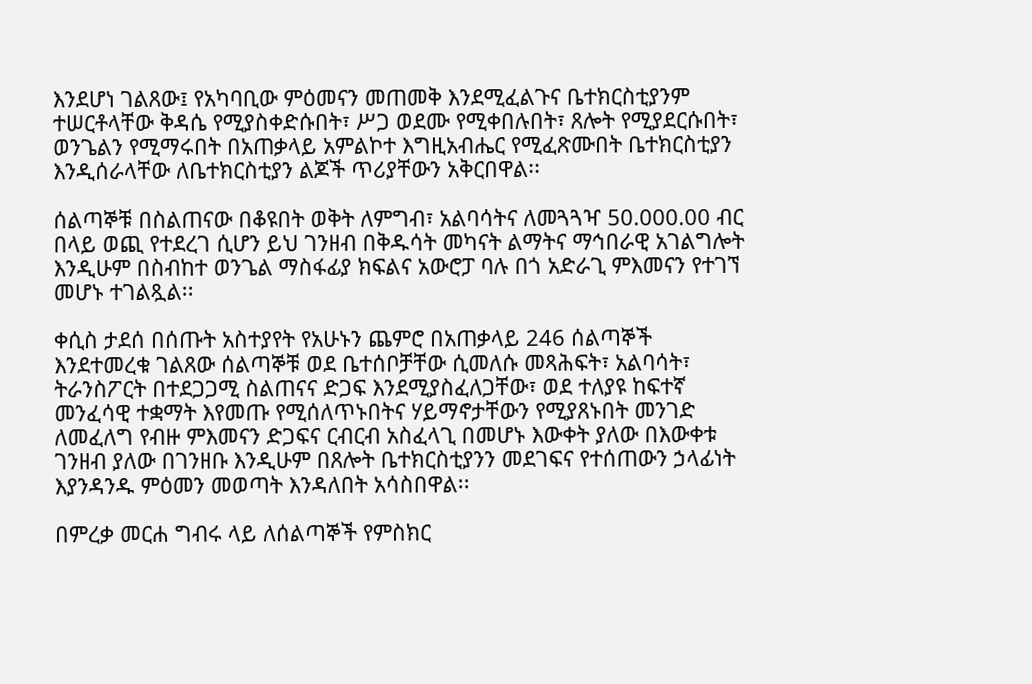እንደሆነ ገልጸው፤ የአካባቢው ምዕመናን መጠመቅ እንደሚፈልጉና ቤተክርስቲያንም ተሠርቶላቸው ቅዳሴ የሚያስቀድሱበት፣ ሥጋ ወደሙ የሚቀበሉበት፣ ጸሎት የሚያደርሱበት፣ ወንጌልን የሚማሩበት በአጠቃላይ አምልኮተ እግዚአብሔር የሚፈጽሙበት ቤተክርስቲያን እንዲሰራላቸው ለቤተክርስቲያን ልጆች ጥሪያቸውን አቅርበዋል፡፡

ሰልጣኞቹ በስልጠናው በቆዩበት ወቅት ለምግብ፣ አልባሳትና ለመጓጓዣ 50.000.00 ብር በላይ ወጪ የተደረገ ሲሆን ይህ ገንዘብ በቅዱሳት መካናት ልማትና ማኅበራዊ አገልግሎት እንዲሁም በስብከተ ወንጌል ማስፋፊያ ክፍልና አውሮፓ ባሉ በጎ አድራጊ ምእመናን የተገኘ መሆኑ ተገልጿል፡፡

ቀሲስ ታደሰ በሰጡት አስተያየት የአሁኑን ጨምሮ በአጠቃላይ 246 ሰልጣኞች እንደተመረቁ ገልጸው ሰልጣኞቹ ወደ ቤተሰቦቻቸው ሲመለሱ መጻሕፍት፣ አልባሳት፣ ትራንስፖርት በተደጋጋሚ ስልጠናና ድጋፍ እንደሚያስፈለጋቸው፣ ወደ ተለያዩ ከፍተኛ መንፈሳዊ ተቋማት እየመጡ የሚሰለጥኑበትና ሃይማኖታቸውን የሚያጸኑበት መንገድ ለመፈለግ የብዙ ምእመናን ድጋፍና ርብርብ አስፈላጊ በመሆኑ እውቀት ያለው በእውቀቱ ገንዘብ ያለው በገንዘቡ እንዲሁም በጸሎት ቤተክርስቲያንን መደገፍና የተሰጠውን ኃላፊነት  እያንዳንዱ ምዕመን መወጣት እንዳለበት አሳስበዋል፡፡

በምረቃ መርሐ ግብሩ ላይ ለሰልጣኞች የምስክር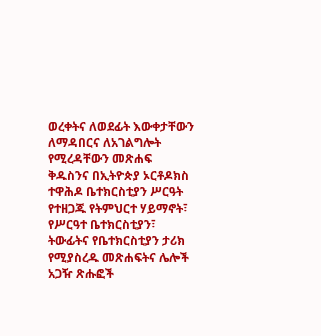ወረቀትና ለወደፊት እውቀታቸውን ለማዳበርና ለአገልግሎት የሚረዳቸውን መጽሐፍ ቅዱስንና በኢትዮጵያ ኦርቶዶክስ ተዋሕዶ ቤተክርስቲያን ሥርዓት የተዘጋጁ የትምህርተ ሃይማኖት፣ የሥርዓተ ቤተክርስቲያን፣ ትውፊትና የቤተክርስቲያን ታሪክ የሚያስረዱ መጽሐፍትና ሌሎች አጋዥ ጽሑፎች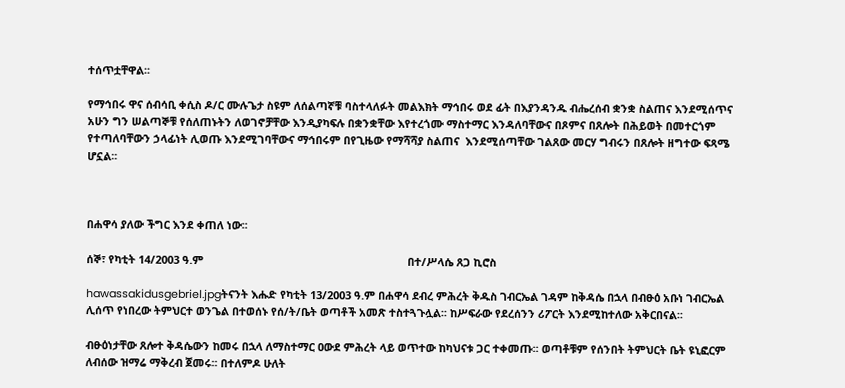ተሰጥቷቸዋል፡፡

የማኅበሩ ዋና ሰብሳቢ ቀሲስ ዶ/ር ሙሉጌታ ስዩም ለሰልጣኛቹ ባስተላለፉት መልእክት ማኅበሩ ወደ ፊት በእያንዳንዱ ብሔረሰብ ቋንቋ ስልጠና እንደሚሰጥና አሁን ግን ሠልጣኞቹ የሰለጠኑትን ለወገኖቻቸው እንዲያካፍሉ በቋንቋቸው እየተረጎሙ ማስተማር እንዳለባቸውና በጾምና በጸሎት በሕይወት በመተርጎም የተጣለባቸውን ኃላፊነት ሊወጡ እንደሚገባቸውና ማኅበሩም በየጊዜው የማሻሻያ ስልጠና  እንደሚሰጣቸው ገልጸው መርሃ ግብሩን በጸሎት ዘግተው ፍጻሜ ሆኗል፡፡



በሐዋሳ ያለው ችግር እንደ ቀጠለ ነው፡፡

ሰኞ፣ የካቲት 14/2003 ዓ.ም                                                                    በተ/ሥላሴ ጸጋ ኪሮስ

hawassakidusgebriel.jpgትናንት እሑድ የካቲት 13/2003 ዓ.ም በሐዋሳ ደብረ ምሕረት ቅዱስ ገብርኤል ገዳም ከቅዳሴ በኋላ በብፁዕ አቡነ ገብርኤል ሊሰጥ የነበረው ትምህርተ ወንጌል በተወሰኑ የሰ/ት/ቤት ወጣቶች አመጽ ተስተጓጉሏል፡፡ ከሥፍራው የደረሰንን ሪፖርት እንደሚከተለው አቅርበናል፡፡

ብፁዕነታቸው ጸሎተ ቅዳሴውን ከመሩ በኋላ ለማስተማር ዐውደ ምሕረት ላይ ወጥተው ከካህናቱ ጋር ተቀመጡ፡፡ ወጣቶቹም የሰንበት ትምህርት ቤት ዩኒፎርም ለብሰው ዝማሬ ማቅረብ ጀመሩ፡፡ በተለምዶ ሁለት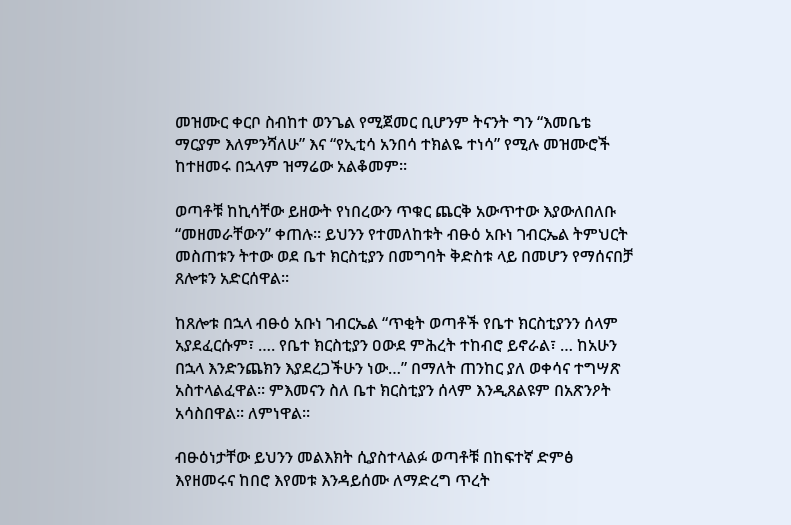መዝሙር ቀርቦ ስብከተ ወንጌል የሚጀመር ቢሆንም ትናንት ግን “እመቤቴ ማርያም እለምንሻለሁ” እና “የኢቲሳ አንበሳ ተክልዬ ተነሳ” የሚሉ መዝሙሮች ከተዘመሩ በኋላም ዝማሬው አልቆመም፡፡

ወጣቶቹ ከኪሳቸው ይዘውት የነበረውን ጥቁር ጨርቅ አውጥተው እያውለበለቡ “መዘመራቸውን” ቀጠሉ፡፡ ይህንን የተመለከቱት ብፁዕ አቡነ ገብርኤል ትምህርት መስጠቱን ትተው ወደ ቤተ ክርስቲያን በመግባት ቅድስቱ ላይ በመሆን የማሰናበቻ ጸሎቱን አድርሰዋል፡፡

ከጸሎቱ በኋላ ብፁዕ አቡነ ገብርኤል “ጥቂት ወጣቶች የቤተ ክርስቲያንን ሰላም አያደፈርሱም፣ …. የቤተ ክርስቲያን ዐውደ ምሕረት ተከብሮ ይኖራል፣ … ከአሁን በኋላ እንድንጨክን እያደረጋችሁን ነው…” በማለት ጠንከር ያለ ወቀሳና ተግሣጽ አስተላልፈዋል፡፡ ምእመናን ስለ ቤተ ክርስቲያን ሰላም እንዲጸልዩም በአጽንዖት አሳስበዋል፡፡ ለምነዋል፡፡

ብፁዕነታቸው ይህንን መልእክት ሲያስተላልፉ ወጣቶቹ በከፍተኛ ድምፅ እየዘመሩና ከበሮ እየመቱ እንዳይሰሙ ለማድረግ ጥረት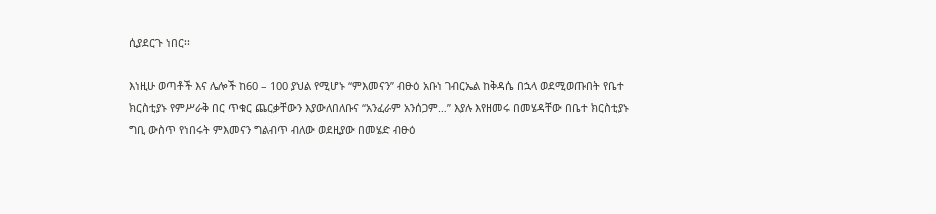ሲያደርጉ ነበር፡፡

እነዚሁ ወጣቶች እና ሌሎች ከ60 – 100 ያህል የሚሆኑ “ምእመናን” ብፁዕ አቡነ ገብርኤል ከቅዳሴ በኋላ ወደሚወጡበት የቤተ ክርስቲያኑ የምሥራቅ በር ጥቁር ጨርቃቸውን እያውለበለቡና “አንፈራም አንሰጋም…” እያሉ እየዘመሩ በመሄዳቸው በቤተ ክርስቲያኑ ግቢ ውስጥ የነበሩት ምእመናን ግልብጥ ብለው ወደዚያው በመሄድ ብፁዕ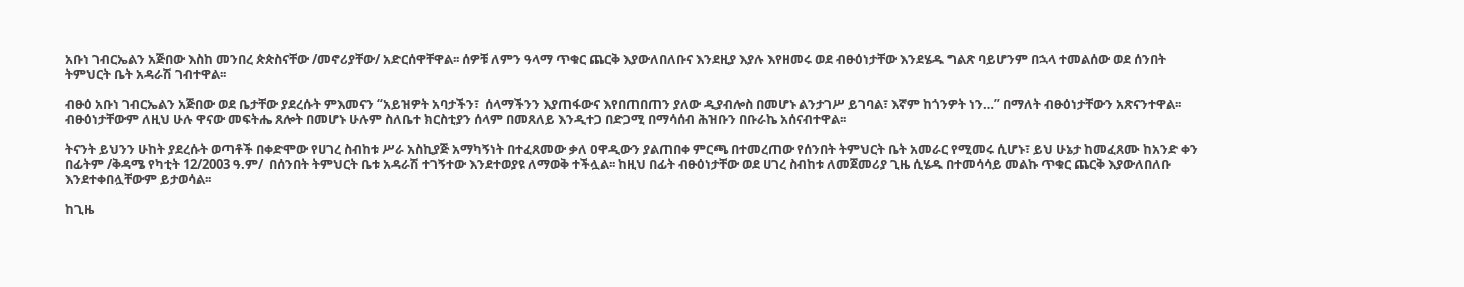አቡነ ገብርኤልን አጅበው እስከ መንበረ ጵጵስናቸው /መኖሪያቸው/ አድርሰዋቸዋል፡፡ ሰዎቹ ለምን ዓላማ ጥቁር ጨርቅ እያውለበለቡና እንደዚያ እያሉ እየዘመሩ ወደ ብፁዕነታቸው እንደሄዱ ግልጽ ባይሆንም በኋላ ተመልሰው ወደ ሰንበት ትምህርት ቤት አዳራሽ ገብተዋል፡፡

ብፁዕ አቡነ ገብርኤልን አጅበው ወደ ቤታቸው ያደረሱት ምእመናን “አይዝዎት አባታችን፣  ሰላማችንን እያጠፋውና እየበጠበጠን ያለው ዲያብሎስ በመሆኑ ልንታገሥ ይገባል፣ እኛም ከጎንዎት ነን…” በማለት ብፁዕነታቸውን አጽናንተዋል፡፡ ብፁዕነታቸውም ለዚህ ሁሉ ዋናው መፍትሔ ጸሎት በመሆኑ ሁሉም ስለቤተ ክርስቲያን ሰላም በመጸለይ እንዲተጋ በድጋሚ በማሳሰብ ሕዝቡን በቡራኬ አሰናብተዋል፡፡

ትናንት ይህንን ሁከት ያደረሱት ወጣቶች በቀድሞው የሀገረ ስብከቱ ሥራ አስኪያጅ አማካኝነት በተፈጸመው ቃለ ዐዋዲውን ያልጠበቀ ምርጫ በተመረጠው የሰንበት ትምህርት ቤት አመራር የሚመሩ ሲሆኑ፣ ይህ ሁኔታ ከመፈጸሙ ከአንድ ቀን በፊትም /ቅዳሜ የካቲት 12/2003 ዓ.ም/  በሰንበት ትምህርት ቤቱ አዳራሽ ተገኝተው እንደተወያዩ ለማወቅ ተችሏል፡፡ ከዚህ በፊት ብፁዕነታቸው ወደ ሀገረ ስብከቱ ለመጀመሪያ ጊዜ ሲሄዱ በተመሳሳይ መልኩ ጥቁር ጨርቅ እያውለበለቡ እንደተቀበሏቸውም ይታወሳል፡፡

ከጊዜ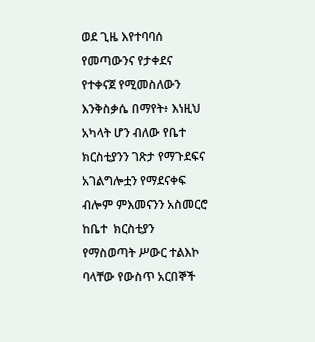ወደ ጊዜ እየተባባሰ የመጣውንና የታቀደና የተቀናጀ የሚመስለውን እንቅስቃሴ በማየት፥ እነዚህ አካላት ሆን ብለው የቤተ ክርስቲያንን ገጽታ የማጉደፍና አገልግሎቷን የማደናቀፍ ብሎም ምእመናንን አስመርሮ ከቤተ  ክርስቲያን የማስወጣት ሥውር ተልእኮ ባላቸው የውስጥ አርበኞች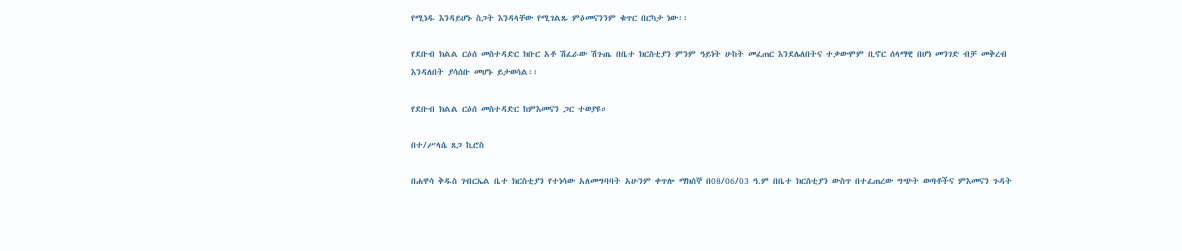የሚነዱ እንዳይሆኑ ስጋት እንዳላቸው የሚገልጹ ምዕመናንንም ቁጥር በርካታ ነው፡፡

የደቡብ ክልል ርዕሰ መስተዳድር ክቡር አቶ ሽፈራው ሽጉጤ በቤተ ክርስቲያን ምንም ዓይነት ሁከት መፈጠር እንደሌለበትና ተቃውሞም ቢኖር ሰላማዊ በሆነ መንገድ ብቻ መቅረብ እንዳለበት ያሳሰቡ መሆኑ ይታወሳል፡፡

የደቡብ ክልል ርዕሰ መስተዳድር ከምእመናን ጋር ተወያዩ።

በተ/ሥላሴ ጸጋ ኪሮስ

በሐዋሳ ቅዱስ ገብርኤል ቤተ ክርስቲያን የተነሳው አለመግባባት አሁንም ቀጥሎ ማክሰኞ በ08/06/03 ዓ.ም በቤተ ክርስቲያን ውስጥ በተፈጠረው ግጭት ወጣቶችና ምእመናን ጉዳት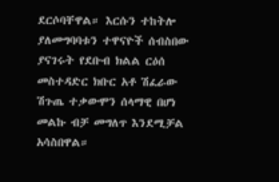ደርሶባቸዋል። እርሱን ተከትሎ ያለመግባባቱን ተዋናዮች ሰብስበው ያናገሩት የደቡብ ክልል ርዕሰ መስተዳድር ክቡር አቶ ሽፈራው ሽጉጤ ተቃውሞን ሰላማዊ በሆነ መልኩ ብቻ መግለጥ እንደሚቻል አሳስበዋል።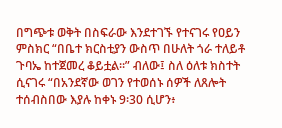በግጭቱ ወቅት በስፍራው እንደተገኙ የተናገሩ የዐይን ምስክር “በቤተ ክርስቲያን ውስጥ በሁለት ጎራ ተለይቶ ጉባኤ ከተጀመረ ቆይቷል።” ብለው፤ ስለ ዕለቱ ክስተት ሲናገሩ “በአንደኛው ወገን የተወሰኑ ሰዎች ለጸሎት ተሰብስበው እያሉ ከቀኑ 9፡30 ሲሆን፥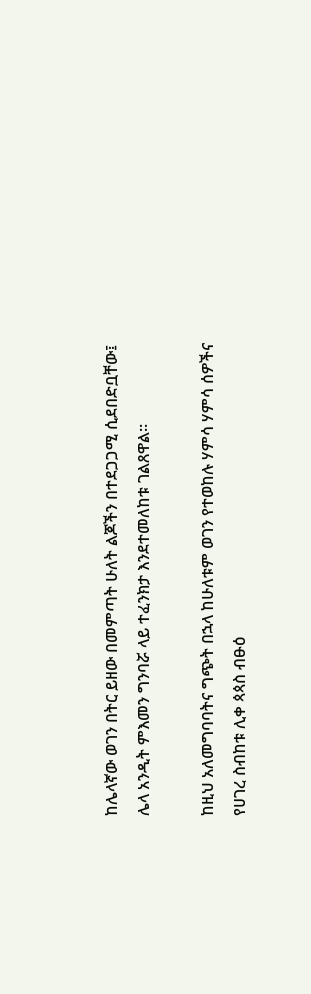ከሌላኛው ወገን በትር ይዘው በመምጣት ሁለት ልጆችን በተደጋጋሚ ሲደበድቧቸው፤ ሌላ አንዲት ምእመን ግንባሯ ላይ ተፈንክታ እንደተመለከቱ ገልጸዋል።

ከዚህ አለመግባባትና ግጭት በኋላ ከሁለቱም ወገን የተወከሉ ሃምሳ ሃምሳ ሰዎችና የሀገረ ስብከቱ ሊቀ ጳጳስ ብፁዕ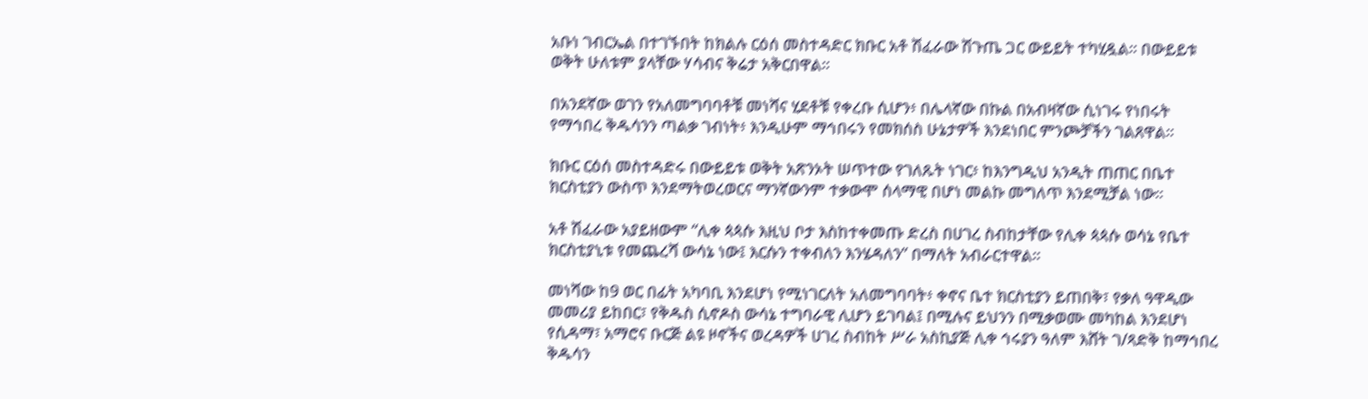አቡነ ገብርኤል በተገኙበት ከክልሉ ርዕሰ መስተዳድር ክቡር አቶ ሽፈራው ሽጉጤ ጋር ውይይት ተካሂዷል። በውይይቱ ወቅት ሁለቱም ያላቸው ሃሳብና ቅሬታ አቅርበዋል።

በአንደኛው ወገን የአለመግባባቶቹ መነሻና ሂደቶቹ የቀረቡ ሲሆን፥ በሌላኛው በኩል በአብዛኛው ሲነገሩ የነበሩት የማኅበረ ቅዱሳንን ጣልቃ ገብነት፥ እንዲሁም ማኅበሩን የመክሰስ ሁኔታዎች እንደነበር ምንጮቻችን ገልጸዋል።

ክቡር ርዕሰ መስተዳድሩ በውይይቱ ወቅት አጽንኦት ሠጥተው የገለጹት ነገር፥ ከእንግዲህ አንዲት ጠጠር በቤተ ክርስቲያን ውስጥ እንደማትወረወርና ማንኛውንም ተቃውሞ ሰላማዊ በሆነ መልኩ መግለጥ እንደሚቻል ነው።

አቶ ሽፈራው አያይዘውም “ሊቀ ጳጳሱ እዚህ ቦታ እስከተቀመጡ ድረስ በሀገረ ስብከታቸው የሊቀ ጳጳሱ ወሳኔ የቤተ ክርስቲያኒቱ የመጨረሻ ውሳኔ ነው፤ እርሱን ተቀብለን እንሄዳለን” በማለት አብራርተዋል።

መነሻው ከ9 ወር በፊት አካባቢ እንደሆነ የሚነገርለት አለመግባባት፥ ቀኖና ቤተ ክርስቲያን ይጠበቅ፣ የቃለ ዓዋዲው መመሪያ ይከበር፣ የቅዱስ ሲኖዶስ ውሳኔ ተግባራዊ ሊሆን ይገባል፤ በሚሉና ይህንን በሚቃወሙ መካከል እንደሆነ የሲዳማ፣ አማሮና ቡርጅ ልዩ ዞኖችና ወረዳዎች ሀገረ ስብከት ሥራ አስኪያጅ ሊቀ ኅሩያን ዓለም እሸት ገ/ጻድቅ ከማኅበረ ቅዱሳን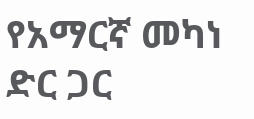የአማርኛ መካነ ድር ጋር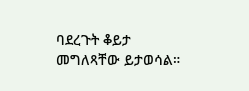ባደረጉት ቆይታ መግለጻቸው ይታወሳል።